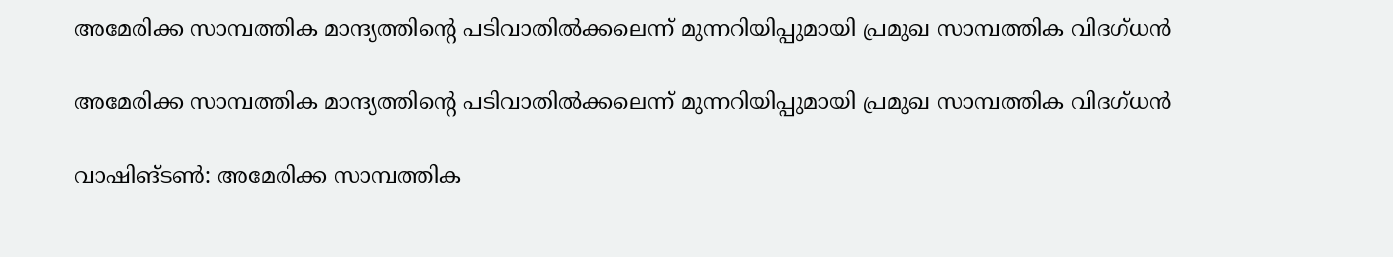അമേരിക്ക സാമ്പത്തിക മാന്ദ്യത്തിന്റെ പടിവാതില്‍ക്കലെന്ന് മുന്നറിയിപ്പുമായി പ്രമുഖ സാമ്പത്തിക വിദഗ്ധൻ

അമേരിക്ക സാമ്പത്തിക മാന്ദ്യത്തിന്റെ പടിവാതില്‍ക്കലെന്ന് മുന്നറിയിപ്പുമായി പ്രമുഖ സാമ്പത്തിക വിദഗ്ധൻ

വാഷിങ്ടണ്‍: അമേരിക്ക സാമ്പത്തിക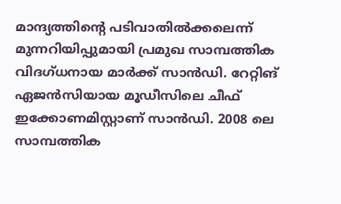മാന്ദ്യത്തിന്റെ പടിവാതില്‍ക്കലെന്ന് മുന്നറിയിപ്പുമായി പ്രമുഖ സാമ്പത്തിക വിദഗ്ധനായ മാര്‍ക്ക് സാന്‍ഡി. റേറ്റിങ് ഏജന്‍സിയായ മൂഡീസിലെ ചീഫ് ഇക്കോണമിസ്റ്റാണ് സാന്‍ഡി. 2008 ലെ സാമ്പത്തിക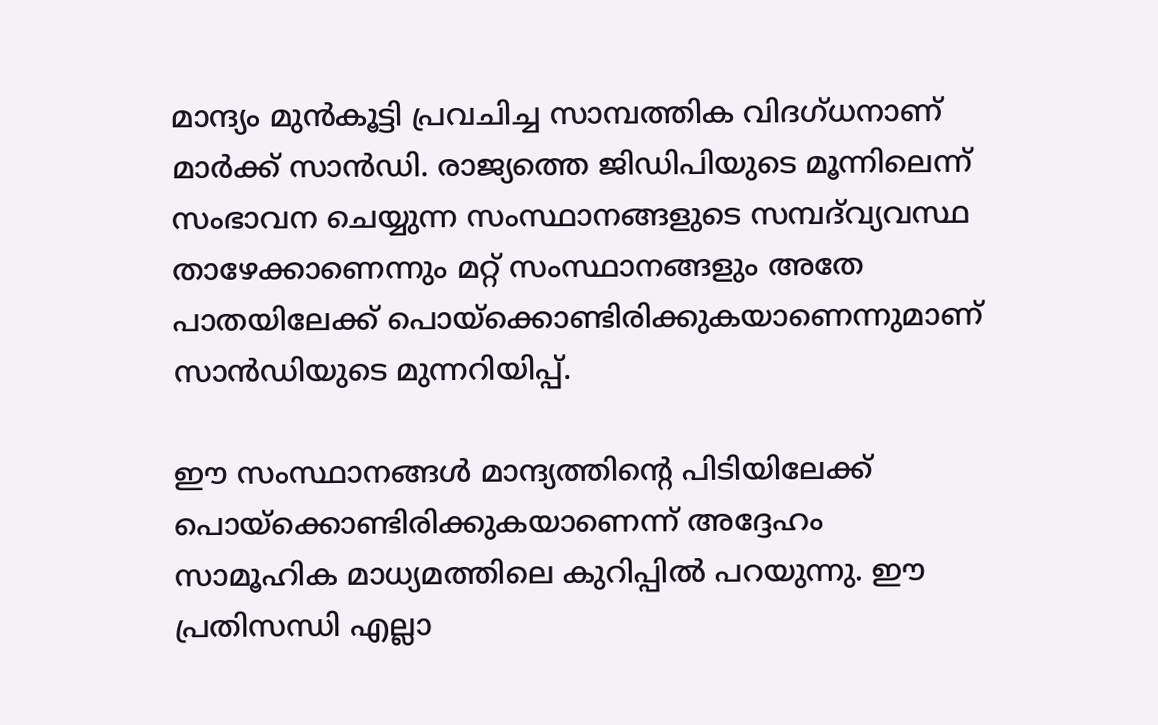മാന്ദ്യം മുന്‍കൂട്ടി പ്രവചിച്ച സാമ്പത്തിക വിദഗ്ധനാണ് മാര്‍ക്ക് സാന്‍ഡി. രാജ്യത്തെ ജിഡിപിയുടെ മൂന്നിലെന്ന് സംഭാവന ചെയ്യുന്ന സംസ്ഥാനങ്ങളുടെ സമ്പദ്‌വ്യവസ്ഥ താഴേക്കാണെന്നും മറ്റ് സംസ്ഥാനങ്ങളും അതേ പാതയിലേക്ക് പൊയ്‌ക്കൊണ്ടിരിക്കുകയാണെന്നുമാണ് സാന്‍ഡിയുടെ മുന്നറിയിപ്പ്.

ഈ സംസ്ഥാനങ്ങള്‍ മാന്ദ്യത്തിന്റെ പിടിയിലേക്ക് പൊയ്‌ക്കൊണ്ടിരിക്കുകയാണെന്ന് അദ്ദേഹം സാമൂഹിക മാധ്യമത്തിലെ കുറിപ്പില്‍ പറയുന്നു. ഈ പ്രതിസന്ധി എല്ലാ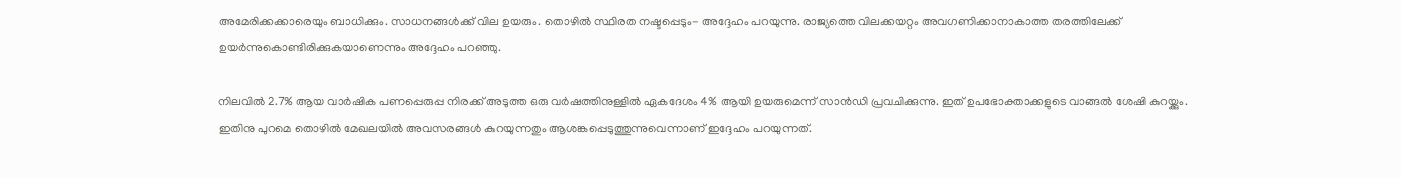അമേരിക്കക്കാരെയും ബാധിക്കും. സാധനങ്ങള്‍ക്ക് വില ഉയരും. തൊഴില്‍ സ്ഥിരത നഷ്ടപ്പെടും- അദ്ദേഹം പറയുന്നു. രാജ്യത്തെ വിലക്കയറ്റം അവഗണിക്കാനാകാത്ത തരത്തിലേക്ക് ഉയര്‍ന്നുകൊണ്ടിരിക്കുകയാണെന്നും അദ്ദേഹം പറഞ്ഞു.

നിലവില്‍ 2.7% ആയ വാര്‍ഷിക പണപ്പെരുപ്പ നിരക്ക് അടുത്ത ഒരു വര്‍ഷത്തിനുള്ളില്‍ ഏകദേശം 4% ആയി ഉയരുമെന്ന് സാന്‍ഡി പ്രവചിക്കുന്നു. ഇത് ഉപഭോക്താക്കളുടെ വാങ്ങല്‍ ശേഷി കുറയ്ക്കും. ഇതിനു പുറമെ തൊഴില്‍ മേഖലയില്‍ അവസരങ്ങള്‍ കുറയുന്നതും ആശങ്കപ്പെടുത്തുന്നുവെന്നാണ് ഇദ്ദേഹം പറയുന്നത്.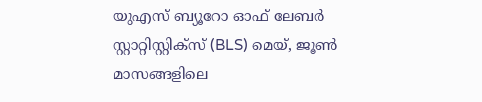യുഎസ് ബ്യൂറോ ഓഫ് ലേബര്‍ സ്റ്റാറ്റിസ്റ്റിക്‌സ് (BLS) മെയ്, ജൂണ്‍ മാസങ്ങളിലെ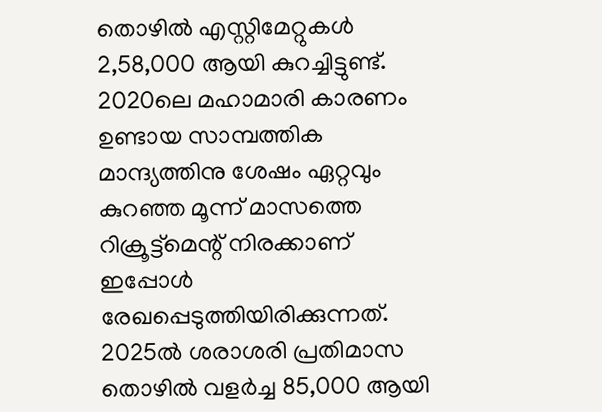തൊഴില്‍ എസ്റ്റിമേറ്റുകള്‍ 2,58,000 ആയി കുറച്ചിട്ടുണ്ട്. 2020ലെ മഹാമാരി കാരണം ഉണ്ടായ സാമ്പത്തിക മാന്ദ്യത്തിനു ശേഷം ഏറ്റവും കുറഞ്ഞ മൂന്ന് മാസത്തെ റിക്രൂട്ട്മെന്റ് നിരക്കാണ് ഇപ്പോള്‍ രേഖപ്പെടുത്തിയിരിക്കുന്നത്. 2025ല്‍ ശരാശരി പ്രതിമാസ തൊഴില്‍ വളര്‍ച്ച 85,000 ആയി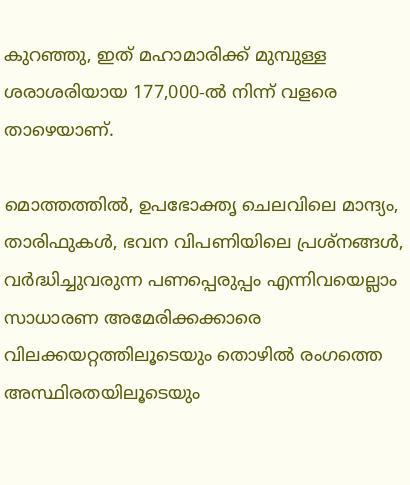കുറഞ്ഞു, ഇത് മഹാമാരിക്ക് മുമ്പുള്ള ശരാശരിയായ 177,000-ല്‍ നിന്ന് വളരെ താഴെയാണ്.

മൊത്തത്തില്‍, ഉപഭോക്തൃ ചെലവിലെ മാന്ദ്യം, താരിഫുകള്‍, ഭവന വിപണിയിലെ പ്രശ്‌നങ്ങള്‍, വര്‍ദ്ധിച്ചുവരുന്ന പണപ്പെരുപ്പം എന്നിവയെല്ലാം സാധാരണ അമേരിക്കക്കാരെ വിലക്കയറ്റത്തിലൂടെയും തൊഴില്‍ രംഗത്തെ അസ്ഥിരതയിലൂടെയും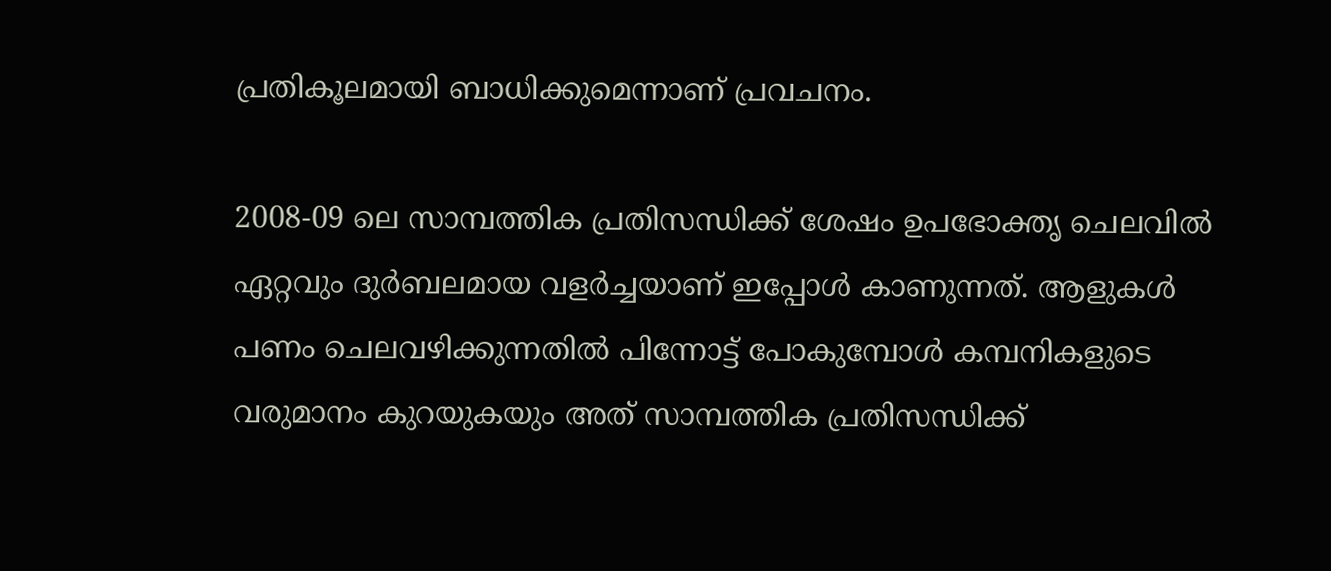പ്രതികൂലമായി ബാധിക്കുമെന്നാണ് പ്രവചനം.

2008-09 ലെ സാമ്പത്തിക പ്രതിസന്ധിക്ക് ശേഷം ഉപഭോക്തൃ ചെലവില്‍ ഏറ്റവും ദുര്‍ബലമായ വളര്‍ച്ചയാണ് ഇപ്പോള്‍ കാണുന്നത്. ആളുകള്‍ പണം ചെലവഴിക്കുന്നതില്‍ പിന്നോട്ട് പോകുമ്പോള്‍ കമ്പനികളുടെ വരുമാനം കുറയുകയും അത് സാമ്പത്തിക പ്രതിസന്ധിക്ക്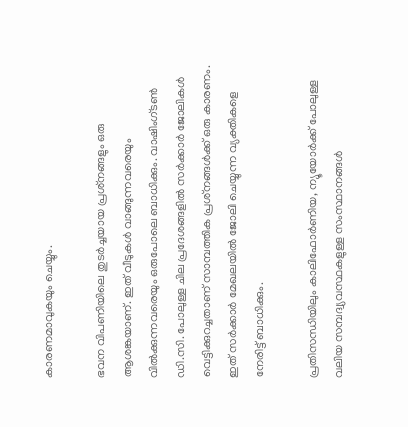കാരണമാവുകയും ചെയ്യും.

ഭവന വിപണിയിലെ തുടര്‍ച്ചയായ പ്രശ്‌നങ്ങളും ഒരു ആശങ്കയാണ്. ഇത് വീടുകള്‍ വാങ്ങുന്നവരെയും വില്‍ക്കുന്നവരെയും ഒരുപോലെ ബാധിക്കും. വാഷിംഗ്ടണ്‍ ഡി.സി. പോലുള്ള ചില പ്രദേശങ്ങളില്‍ സര്‍ക്കാര്‍ ജോലികള്‍ വെട്ടിക്കുറച്ചതാണ് സാമ്പത്തിക പ്രശ്‌നങ്ങള്‍ക്ക് ഒരു കാരണം. ഇത് സര്‍ക്കാര്‍ മേഖലയില്‍ ജോലി ചെയ്യുന്ന വ്യക്തികളെ നേരിട്ട് ബാധിക്കും.

പ്രതിസന്ധിയിലും കാലിഫോര്‍ണിയ, ന്യൂയോര്‍ക്ക് പോലുള്ള വലിയ സമ്പദ്വ്യവസ്ഥകളുള്ള സംസ്ഥാനങ്ങള്‍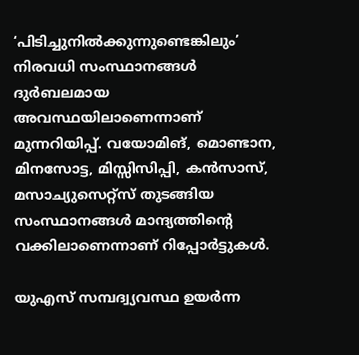‘പിടിച്ചുനില്‍ക്കുന്നുണ്ടെങ്കിലും’ നിരവധി സംസ്ഥാനങ്ങള്‍ ദുര്‍ബലമായ അവസ്ഥയിലാണെന്നാണ് മുന്നറിയിപ്പ്. വയോമിങ്, മൊണ്ടാന, മിനസോട്ട, മിസ്സിസിപ്പി, കന്‍സാസ്, മസാച്യുസെറ്റ്‌സ് തുടങ്ങിയ സംസ്ഥാനങ്ങള്‍ മാന്ദ്യത്തിന്റെ വക്കിലാണെന്നാണ് റിപ്പോര്‍ട്ടുകള്‍.

യുഎസ് സമ്പദ്വ്യവസ്ഥ ഉയര്‍ന്ന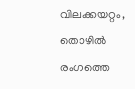വിലക്കയറ്റം, തൊഴില്‍ രംഗത്തെ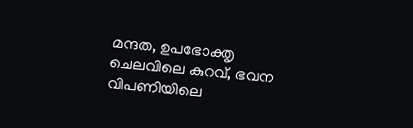മന്ദത, ഉപഭോക്തൃ ചെലവിലെ കുറവ്, ഭവന വിപണിയിലെ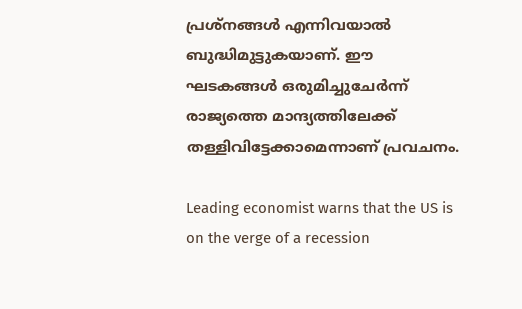പ്രശ്‌നങ്ങള്‍ എന്നിവയാല്‍ ബുദ്ധിമുട്ടുകയാണ്. ഈ ഘടകങ്ങള്‍ ഒരുമിച്ചുചേര്‍ന്ന് രാജ്യത്തെ മാന്ദ്യത്തിലേക്ക് തള്ളിവിട്ടേക്കാമെന്നാണ് പ്രവചനം.

Leading economist warns that the US is on the verge of a recession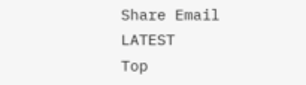Share Email
LATEST
Top